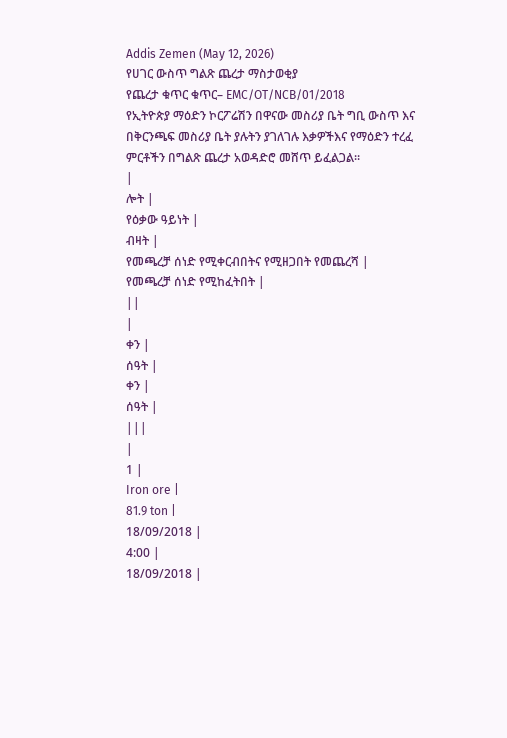Addis Zemen (May 12, 2026)
የሀገር ውስጥ ግልጽ ጨረታ ማስታወቂያ
የጨረታ ቁጥር ቁጥር– EMC/OT/NCB/01/2018
የኢትዮጵያ ማዕድን ኮርፖሬሽን በዋናው መስሪያ ቤት ግቢ ውስጥ እና በቅርንጫፍ መስሪያ ቤት ያሉትን ያገለገሉ እቃዎችእና የማዕድን ተረፈ ምርቶችን በግልጽ ጨረታ አወዳድሮ መሸጥ ይፈልጋል።
|
ሎት |
የዕቃው ዓይነት |
ብዛት |
የመጫረቻ ሰነድ የሚቀርብበትና የሚዘጋበት የመጨረሻ |
የመጫረቻ ሰነድ የሚከፈትበት |
||
|
ቀን |
ሰዓት |
ቀን |
ሰዓት |
|||
|
1 |
Iron ore |
81.9 ton |
18/09/2018 |
4:00 |
18/09/2018 |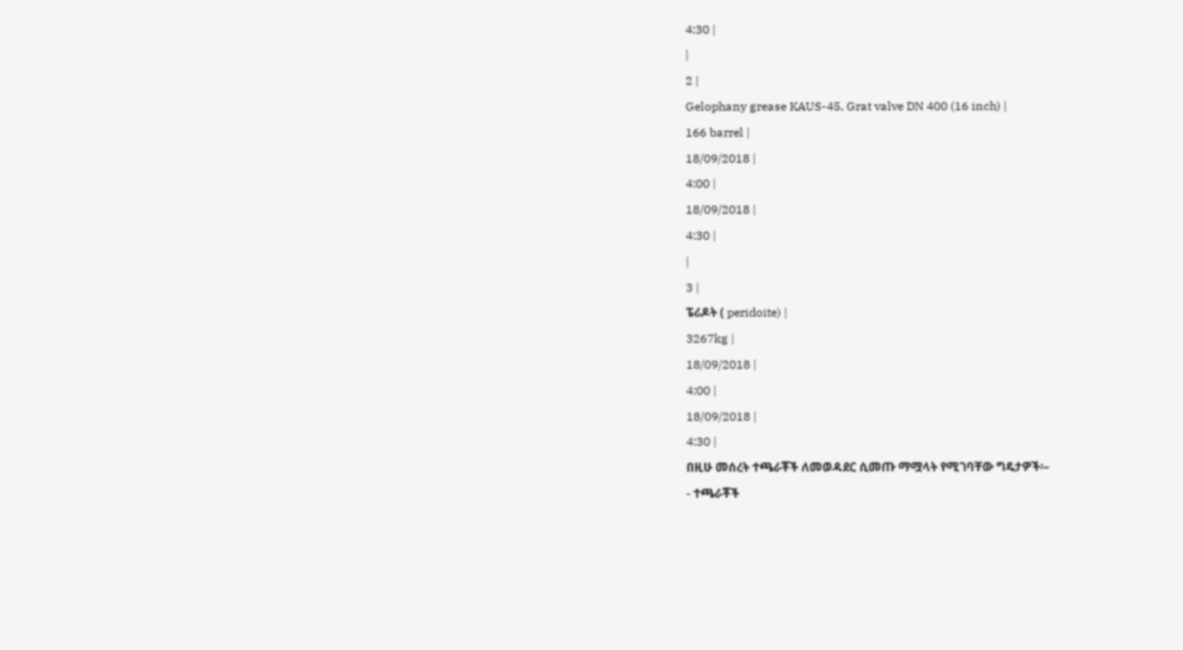4:30 |
|
2 |
Gelophany grease KAUS-45, Grat valve DN 400 (16 inch) |
166 barrel |
18/09/2018 |
4:00 |
18/09/2018 |
4:30 |
|
3 |
ፔሪዶት ( peridoite) |
3267kg |
18/09/2018 |
4:00 |
18/09/2018 |
4:30 |
በዚሁ መሰረት ተጫራቾች ለመወዳደር ሲመጡ ማሟላት የሚገባቸው ግዴታዎች፡–
- ተጫራቾች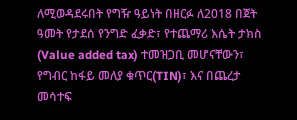ለሚወዳደሩበት የግዥ ዓይነት በዘርፉ ለ2018 በጀት ዓመት የታደሰ የንግድ ፈቃድ፣ የተጨማሪ እሴት ታክስ (Value added tax) ተመዝጋቢ መሆናቸውን፣ የግብር ከፋይ መለያ ቁጥር(TIN)፣ እና በጨረታ መሳተፍ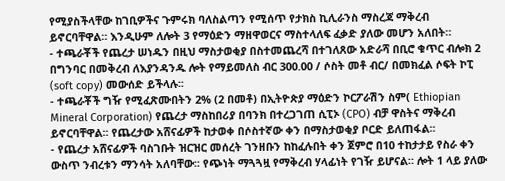የሚያስችላቸው ከገቢዎችና ጉምሩክ ባለስልጣን የሚሰጥ የታክስ ኪሊራንስ ማስረጃ ማቅረብ ይኖርባቸዋል። እንዲሁም ለሎት 3 የማዕድን ማዘዋወርና ማስተላለፍ ፈቃድ ያለው መሆን አለበት።
- ተጫራቾች የጨረታ ሠነዱን በዚህ ማስታወቂያ በስተመጨረሻ በተገለጸው አድራሻ በቢሮ ቁጥር ብሎክ 2 በግንባር በመቅረብ ለእያንዳንዱ ሎት የማይመለስ ብር 300.00 / ሶስት መቶ ብር/ በመክፈል ሶፍት ኮፒ (soft copy) መውሰድ ይችላሉ፡፡
- ተጫራቾች ግዥ የሚፈጽሙበትን 2% (2 በመቶ) በኢትዮጵያ ማዕድን ኮርፖራሽን ስም( Ethiopian Mineral Corporation) የጨረታ ማስከበሪያ በባንክ በተረጋገጠ ሲፒኦ (CPO) ብቻ ዋስትና ማቅረብ ይኖርባቸዋል፡፡ የጨረታው አሸናፊዎች ከታወቀ በሶስተኛው ቀን በማስታወቂያ ቦርድ ይለጠፋል፡፡
- የጨረታ አሸናፊዎች ባስገቡት ዝርዝር መሰረት ገንዘቡን ከከፈሉበት ቀን ጀምሮ በ10 ተከታታይ የስራ ቀን ውስጥ ንብረቱን ማንሳት አለባቸው፡፡ የጭነት ማጓጓዟ የማቅረብ ሃላፊነት የገዥ ይሆናል። ሎት 1 ላይ ያለው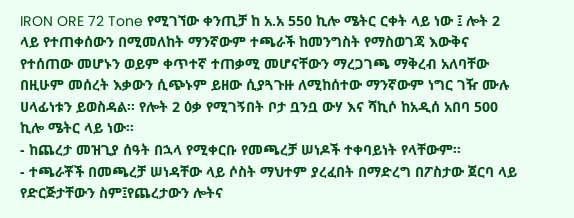IRON ORE 72 Tone የሚገኘው ቀንጢቻ ከ አ.አ 550 ኪሎ ሜትር ርቀት ላይ ነው ፤ ሎት 2 ላይ የተጠቀሰውን በሚመለከት ማንኛውም ተጫራች ከመንግስት የማስወገጃ እውቅና የተሰጠው መሆኑን ወይም ቀጥተኛ ተጠቃሚ መሆናቸውን ማረጋገጫ ማቅረብ አለባቸው በዚሁም መሰረት እቃውን ሲጭኑም ይዘው ሲያጓጉዙ ለሚከሰተው ማንኛውም ነግር ገዥ ሙሉ ሀላፊነቱን ይወስዳል፡፡ የሎት 2 ዕቃ የሚገኝበት ቦታ ቧንቧ ውሃ እና ሻኪሶ ከአዲሰ አበባ 500 ኪሎ ሜትር ላይ ነው፡፡
- ከጨረታ መዝጊያ ሰዓት በኋላ የሚቀርቡ የመጫረቻ ሠነዶች ተቀባይነት የላቸውም።
- ተጫራቾች በመጫረቻ ሠነዳቸው ላይ ሶስት ማህተም ያረፈበት በማድረግ በፖስታው ጀርባ ላይ የድርጅታቸውን ስም፤የጨረታውን ሎትና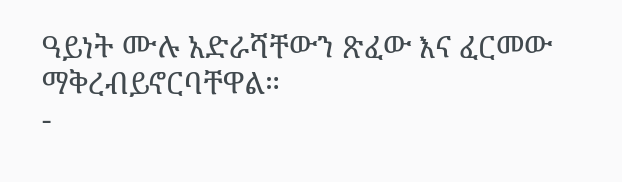ዓይነት ሙሉ አድራሻቸውን ጽፈው እና ፈርመው ማቅረብይኖርባቸዋል።
-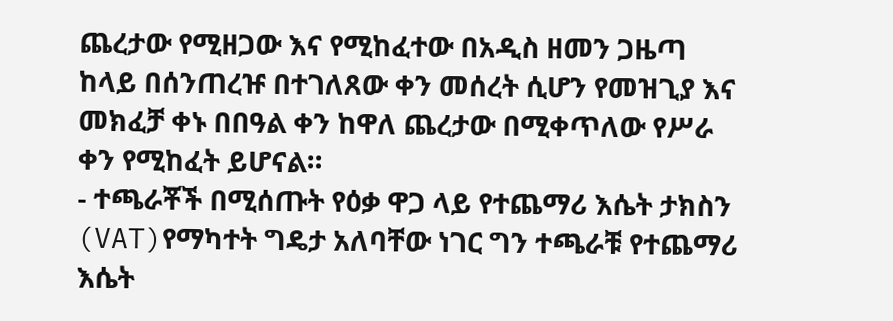ጨረታው የሚዘጋው እና የሚከፈተው በአዲስ ዘመን ጋዜጣ ከላይ በሰንጠረዡ በተገለጸው ቀን መሰረት ሲሆን የመዝጊያ እና መክፈቻ ቀኑ በበዓል ቀን ከዋለ ጨረታው በሚቀጥለው የሥራ ቀን የሚከፈት ይሆናል።
- ተጫራቾች በሚሰጡት የዕቃ ዋጋ ላይ የተጨማሪ እሴት ታክስን (VAT)የማካተት ግዴታ አለባቸው ነገር ግን ተጫራቹ የተጨማሪ እሴት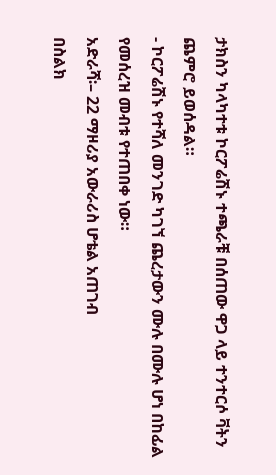ታክስን ካላካተቱ ኮርፖሬሽኑ ተጫራቹ በሰጠው ዋጋ ላይ ተንተርሶ ቫትን ጨምሮ ይወሰዳል።
- ኮርፖሬሽኑ የተሻለ መንገድ ካገኘ ጨረታውን ሙሉ በሙሉ ሆነ በከፊል የመሰረዝ መብቱ የተጠበቀ ነው።
አድራሻ፡– 22 ማዞሪያ አውራሪስ ሆቴል አጠገብ
በስልክ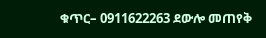ቁጥር– 0911622263 ደውሎ መጠየቅ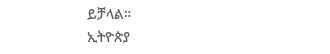ይቻላል።
ኢትዮጵያ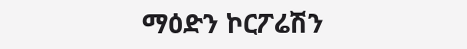ማዕድን ኮርፖሬሽን